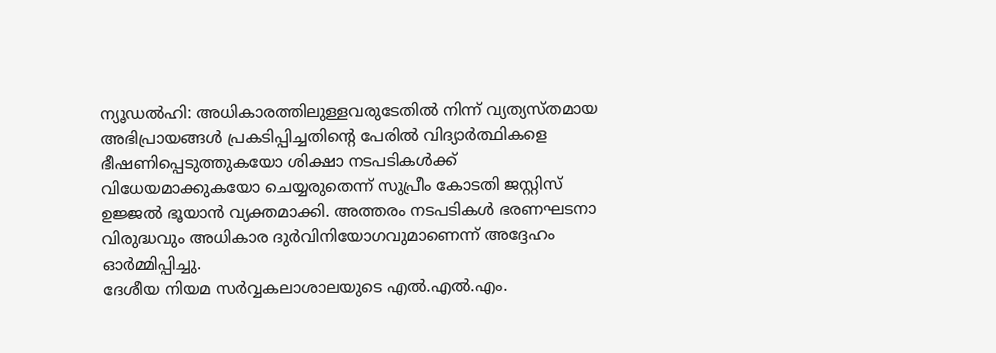ന്യൂഡൽഹി: അധികാരത്തിലുള്ളവരുടേതിൽ നിന്ന് വ്യത്യസ്തമായ അഭിപ്രായങ്ങൾ പ്രകടിപ്പിച്ചതിന്റെ പേരിൽ വിദ്യാർത്ഥികളെ ഭീഷണിപ്പെടുത്തുകയോ ശിക്ഷാ നടപടികൾക്ക് വിധേയമാക്കുകയോ ചെയ്യരുതെന്ന് സുപ്രീം കോടതി ജസ്റ്റിസ് ഉജ്ജൽ ഭൂയാൻ വ്യക്തമാക്കി. അത്തരം നടപടികൾ ഭരണഘടനാ വിരുദ്ധവും അധികാര ദുർവിനിയോഗവുമാണെന്ന് അദ്ദേഹം ഓർമ്മിപ്പിച്ചു.
ദേശീയ നിയമ സർവ്വകലാശാലയുടെ എൽ.എൽ.എം.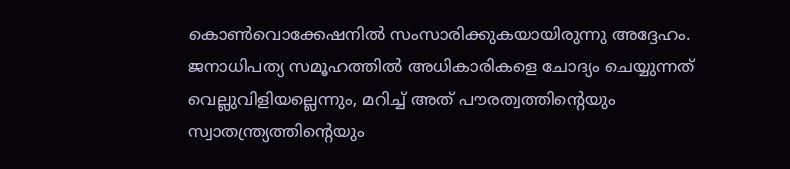കൊൺവൊക്കേഷനിൽ സംസാരിക്കുകയായിരുന്നു അദ്ദേഹം. ജനാധിപത്യ സമൂഹത്തിൽ അധികാരികളെ ചോദ്യം ചെയ്യുന്നത് വെല്ലുവിളിയല്ലെന്നും, മറിച്ച് അത് പൗരത്വത്തിന്റെയും സ്വാതന്ത്ര്യത്തിന്റെയും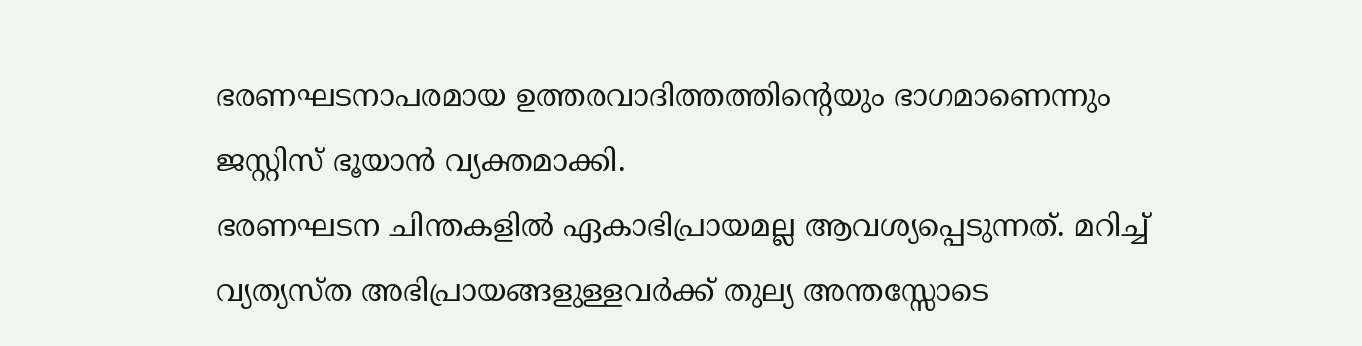ഭരണഘടനാപരമായ ഉത്തരവാദിത്തത്തിന്റെയും ഭാഗമാണെന്നും ജസ്റ്റിസ് ഭൂയാൻ വ്യക്തമാക്കി.
ഭരണഘടന ചിന്തകളിൽ ഏകാഭിപ്രായമല്ല ആവശ്യപ്പെടുന്നത്. മറിച്ച് വ്യത്യസ്ത അഭിപ്രായങ്ങളുള്ളവർക്ക് തുല്യ അന്തസ്സോടെ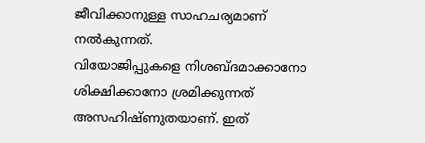ജീവിക്കാനുള്ള സാഹചര്യമാണ് നൽകുന്നത്.
വിയോജിപ്പുകളെ നിശബ്ദമാക്കാനോ ശിക്ഷിക്കാനോ ശ്രമിക്കുന്നത് അസഹിഷ്ണുതയാണ്. ഇത്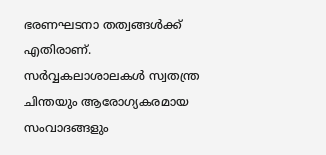ഭരണഘടനാ തത്വങ്ങൾക്ക് എതിരാണ്.
സർവ്വകലാശാലകൾ സ്വതന്ത്ര ചിന്തയും ആരോഗ്യകരമായ സംവാദങ്ങളും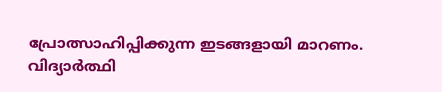പ്രോത്സാഹിപ്പിക്കുന്ന ഇടങ്ങളായി മാറണം.
വിദ്യാർത്ഥി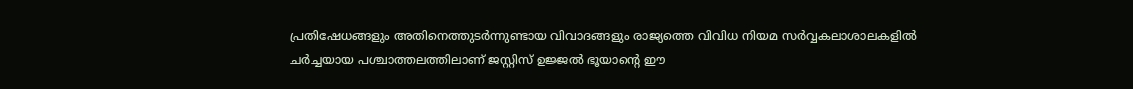പ്രതിഷേധങ്ങളും അതിനെത്തുടർന്നുണ്ടായ വിവാദങ്ങളും രാജ്യത്തെ വിവിധ നിയമ സർവ്വകലാശാലകളിൽ ചർച്ചയായ പശ്ചാത്തലത്തിലാണ് ജസ്റ്റിസ് ഉജ്ജൽ ഭൂയാന്റെ ഈ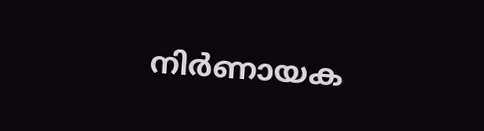നിർണായക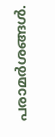പരാമർശങ്ങൾ.